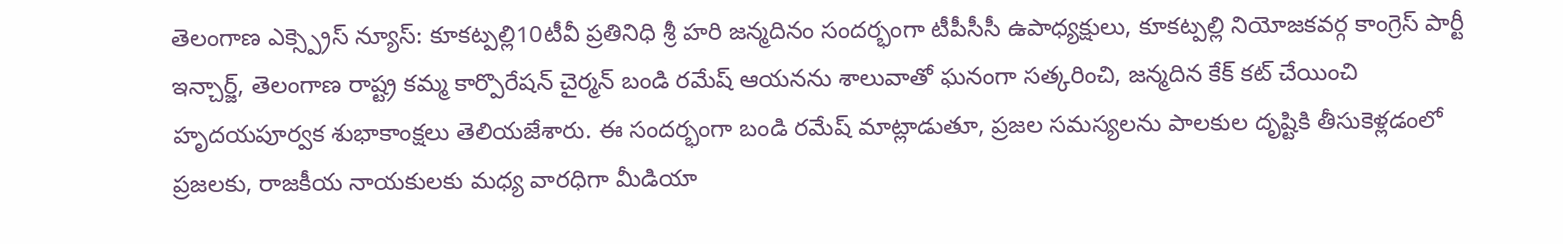తెలంగాణ ఎక్స్ప్రెస్ న్యూస్: కూకట్పల్లి10టీవీ ప్రతినిధి శ్రీ హరి జన్మదినం సందర్భంగా టీపీసీసీ ఉపాధ్యక్షులు, కూకట్పల్లి నియోజకవర్గ కాంగ్రెస్ పార్టీ ఇన్చార్జ్, తెలంగాణ రాష్ట్ర కమ్మ కార్పొరేషన్ చైర్మన్ బండి రమేష్ ఆయనను శాలువాతో ఘనంగా సత్కరించి, జన్మదిన కేక్ కట్ చేయించి హృదయపూర్వక శుభాకాంక్షలు తెలియజేశారు. ఈ సందర్భంగా బండి రమేష్ మాట్లాడుతూ, ప్రజల సమస్యలను పాలకుల దృష్టికి తీసుకెళ్లడంలో ప్రజలకు, రాజకీయ నాయకులకు మధ్య వారధిగా మీడియా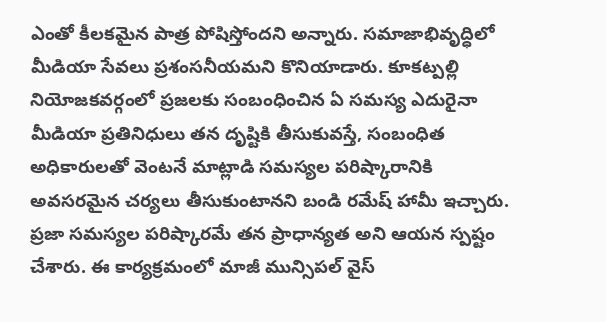ఎంతో కీలకమైన పాత్ర పోషిస్తోందని అన్నారు. సమాజాభివృద్ధిలో మీడియా సేవలు ప్రశంసనీయమని కొనియాడారు. కూకట్పల్లి నియోజకవర్గంలో ప్రజలకు సంబంధించిన ఏ సమస్య ఎదురైనా మీడియా ప్రతినిధులు తన దృష్టికి తీసుకువస్తే, సంబంధిత అధికారులతో వెంటనే మాట్లాడి సమస్యల పరిష్కారానికి అవసరమైన చర్యలు తీసుకుంటానని బండి రమేష్ హామీ ఇచ్చారు. ప్రజా సమస్యల పరిష్కారమే తన ప్రాధాన్యత అని ఆయన స్పష్టం చేశారు. ఈ కార్యక్రమంలో మాజీ మున్సిపల్ వైస్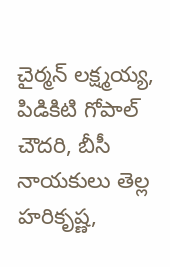చైర్మన్ లక్ష్మయ్య, పిడికిటి గోపాల్ చౌదరి, బీసీ నాయకులు తెల్ల హరికృష్ణ,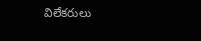విలేకరులు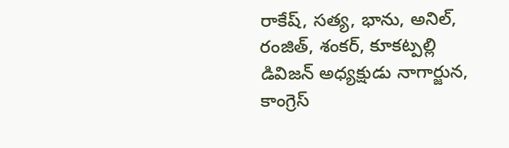రాకేష్, సత్య, భాను, అనిల్, రంజిత్, శంకర్, కూకట్పల్లి డివిజన్ అధ్యక్షుడు నాగార్జున, కాంగ్రెస్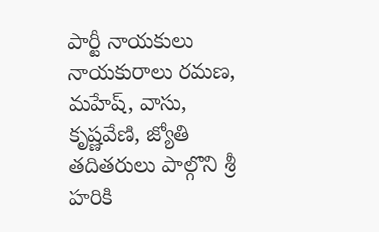పార్టీ నాయకులు నాయకురాలు రమణ, మహేష్, వాసు, కృష్ణవేణి, జ్యోతి తదితరులు పాల్గొని శ్రీ హరికి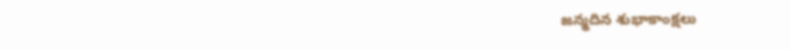జన్మదిన శుభాకాంక్షలు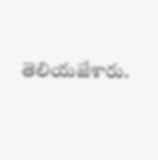తెలియజేశారు.